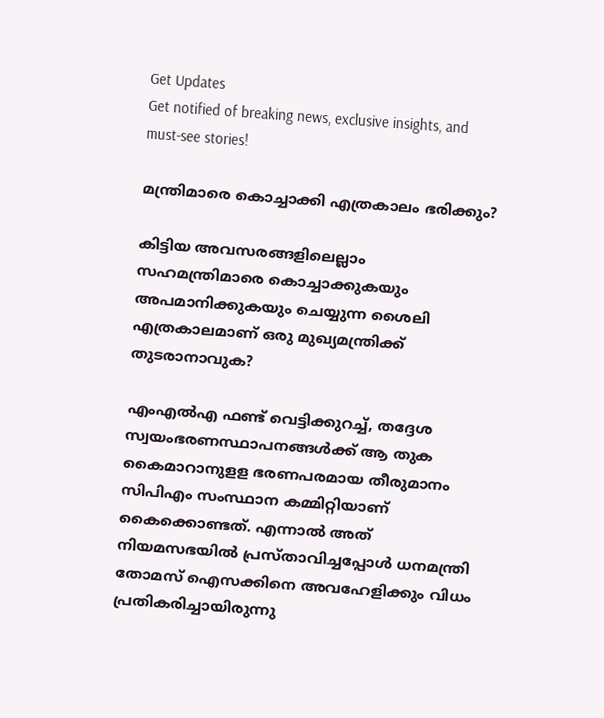Get Updates
Get notified of breaking news, exclusive insights, and must-see stories!

മന്ത്രിമാരെ കൊച്ചാക്കി എത്രകാലം ഭരിക്കും?

കിട്ടിയ അവസരങ്ങളിലെല്ലാം സഹമന്ത്രിമാരെ കൊച്ചാക്കുകയും അപമാനിക്കുകയും ചെയ്യുന്ന ശൈലി എത്രകാലമാണ് ഒരു മുഖ്യമന്ത്രിക്ക് തുടരാനാവുക?

എംഎല്‍എ ഫണ്ട് വെട്ടിക്കുറച്ച്, തദ്ദേശ സ്വയംഭരണസ്ഥാപനങ്ങള്‍ക്ക് ആ തുക കൈമാറാനുളള ഭരണപരമായ തീരുമാനം സിപിഎം സംസ്ഥാന കമ്മിറ്റിയാണ് കൈക്കൊണ്ടത്. എന്നാല്‍ അത് നിയമസഭയില്‍ പ്രസ്താവിച്ചപ്പോള്‍ ധനമന്ത്രി തോമസ് ഐസക്കിനെ അവഹേളിക്കും വിധം പ്രതികരിച്ചായിരുന്നു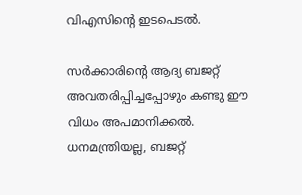വിഎസിന്റെ ഇടപെടല്‍.

സര്‍ക്കാരിന്റെ ആദ്യ ബജറ്റ് അവതരിപ്പിച്ചപ്പോഴും കണ്ടു ഈ വിധം അപമാനിക്കല്‍. ധനമന്ത്രിയല്ല, ബജറ്റ്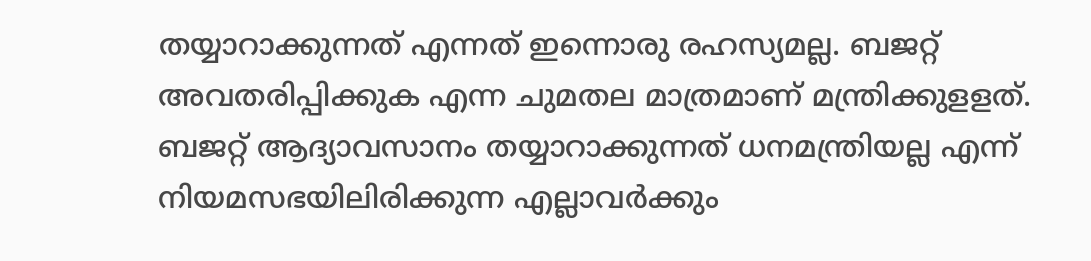തയ്യാറാക്കുന്നത് എന്നത് ഇന്നൊരു രഹസ്യമല്ല. ബജറ്റ് അവതരിപ്പിക്കുക എന്ന ചുമതല മാത്രമാണ് മന്ത്രിക്കുളളത്. ബജറ്റ് ആദ്യാവസാനം തയ്യാറാക്കുന്നത് ധനമന്ത്രിയല്ല എന്ന് നിയമസഭയിലിരിക്കുന്ന എല്ലാവര്‍ക്കും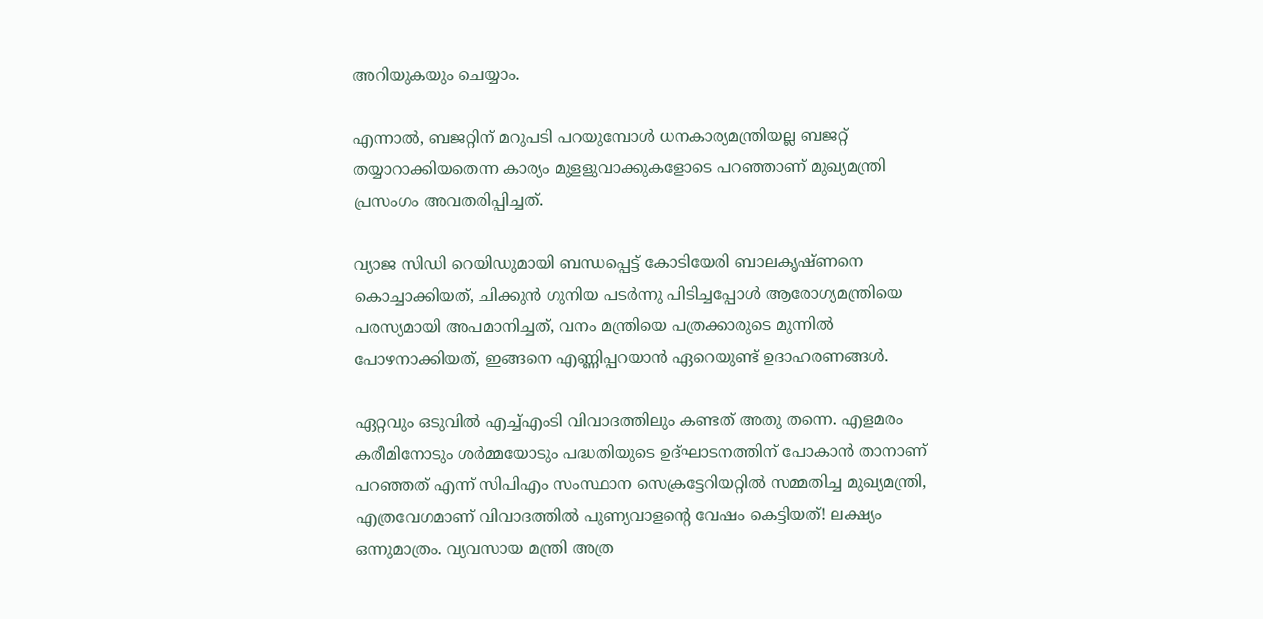അറിയുകയും ചെയ്യാം.

എന്നാല്‍, ബജറ്റിന് മറുപടി പറയുമ്പോള്‍ ധനകാര്യമന്ത്രിയല്ല ബജറ്റ് തയ്യാറാക്കിയതെന്ന കാര്യം മുളളുവാക്കുകളോടെ പറഞ്ഞാണ് മുഖ്യമന്ത്രി പ്രസംഗം അവതരിപ്പിച്ചത്.

വ്യാജ സിഡി റെയിഡുമായി ബന്ധപ്പെട്ട് കോടിയേരി ബാലകൃഷ്ണനെ കൊച്ചാക്കിയത്, ചിക്കുന്‍ ഗുനിയ പടര്‍ന്നു പിടിച്ചപ്പോള്‍ ആരോഗ്യമന്ത്രിയെ പരസ്യമായി അപമാനിച്ചത്, വനം മന്ത്രിയെ പത്രക്കാരുടെ മുന്നില്‍ പോഴനാക്കിയത്, ഇങ്ങനെ എണ്ണിപ്പറയാന്‍ ഏറെയുണ്ട് ഉദാഹരണങ്ങള്‍.

ഏറ്റവും ഒടുവില്‍ എച്ച്എംടി വിവാദത്തിലും കണ്ടത് അതു തന്നെ. എളമരം കരീമിനോടും ശര്‍മ്മയോടും പദ്ധതിയുടെ ഉദ്ഘാടനത്തിന് പോകാന്‍ താനാണ് പറഞ്ഞത് എന്ന് സിപിഎം സംസ്ഥാന സെക്രട്ടേറിയറ്റില്‍ സമ്മതിച്ച മുഖ്യമന്ത്രി, എത്രവേഗമാണ് വിവാദത്തില്‍ പുണ്യവാളന്റെ വേഷം കെട്ടിയത്! ലക്ഷ്യം ഒന്നുമാത്രം. വ്യവസായ മന്ത്രി അത്ര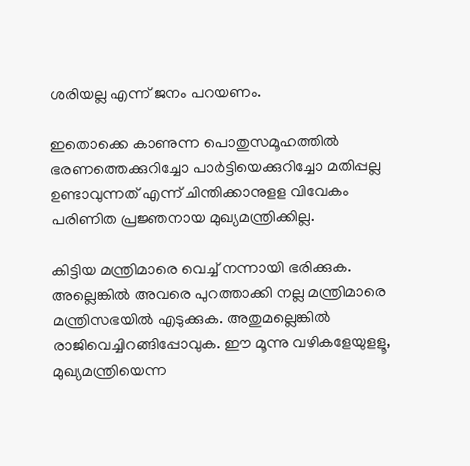ശരിയല്ല എന്ന് ജനം പറയണം.

ഇതൊക്കെ കാണുന്ന പൊതുസമൂഹത്തില്‍ ഭരണത്തെക്കുറിച്ചോ പാര്‍ട്ടിയെക്കുറിച്ചോ മതിപ്പല്ല ഉണ്ടാവുന്നത് എന്ന് ചിന്തിക്കാനുളള വിവേകം പരിണിത പ്രജ്ഞനായ മുഖ്യമന്ത്രിക്കില്ല.

കിട്ടിയ മന്ത്രിമാരെ വെച്ച് നന്നായി ഭരിക്കുക. അല്ലെങ്കില്‍ അവരെ പുറത്താക്കി നല്ല മന്ത്രിമാരെ മന്ത്രിസഭയില്‍ എടുക്കുക. അതുമല്ലെങ്കില്‍ രാജിവെച്ചിറങ്ങിപ്പോവുക. ഈ മൂന്നു വഴികളേയുളളൂ, മുഖ്യമന്ത്രിയെന്ന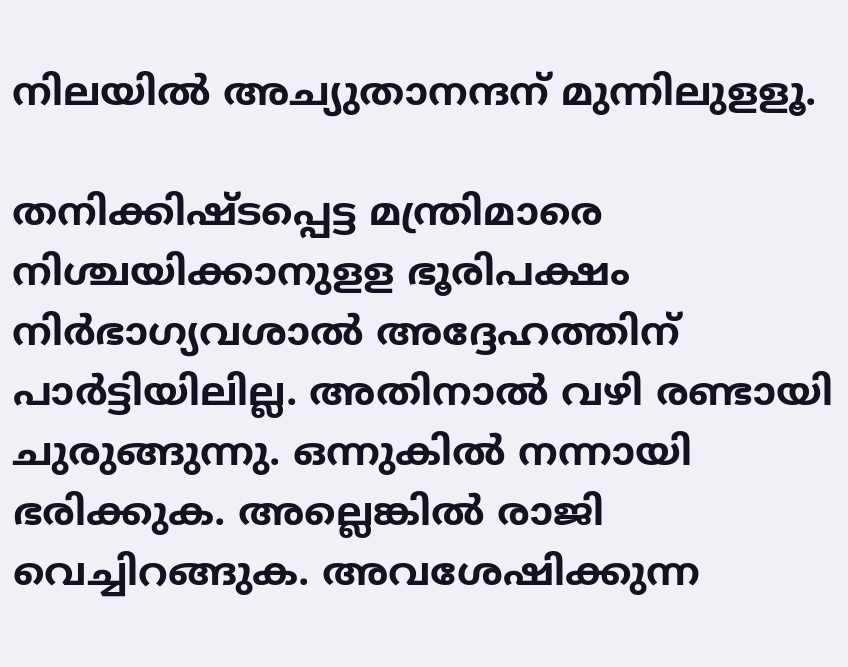നിലയില്‍ അച്യുതാനന്ദന് മുന്നിലുളളൂ.

തനിക്കിഷ്ടപ്പെട്ട മന്ത്രിമാരെ നിശ്ചയിക്കാനുളള ഭൂരിപക്ഷം നിര്‍ഭാഗ്യവശാല്‍ അദ്ദേഹത്തിന് പാര്‍ട്ടിയിലില്ല. അതിനാല്‍ വഴി രണ്ടായി ചുരുങ്ങുന്നു. ഒന്നുകില്‍ നന്നായി ഭരിക്കുക. അല്ലെങ്കില്‍ രാജി വെച്ചിറങ്ങുക. അവശേഷിക്കുന്ന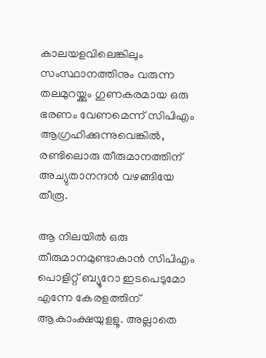കാലയളവിലെങ്കിലും സംസ്ഥാനത്തിനും വരുന്ന തലമുറയ്ക്കും ഗുണകരമായ ഒരു ഭരണം വേണമെന്ന് സിപിഎം ആഗ്രഹിക്കുന്നുവെങ്കില്‍, രണ്ടിലൊരു തീരുമാനത്തിന് അച്യുതാനന്ദന്‍ വഴങ്ങിയേ തീരൂ.

ആ നിലയില്‍ ഒരു തീരുമാനമുണ്ടാകാന്‍ സിപിഎം പൊളിറ്റ് ബ്യൂറോ ഇടപെടുമോ എന്നേ കേരളത്തിന് ആകാംക്ഷയുളളൂ. അല്ലാതെ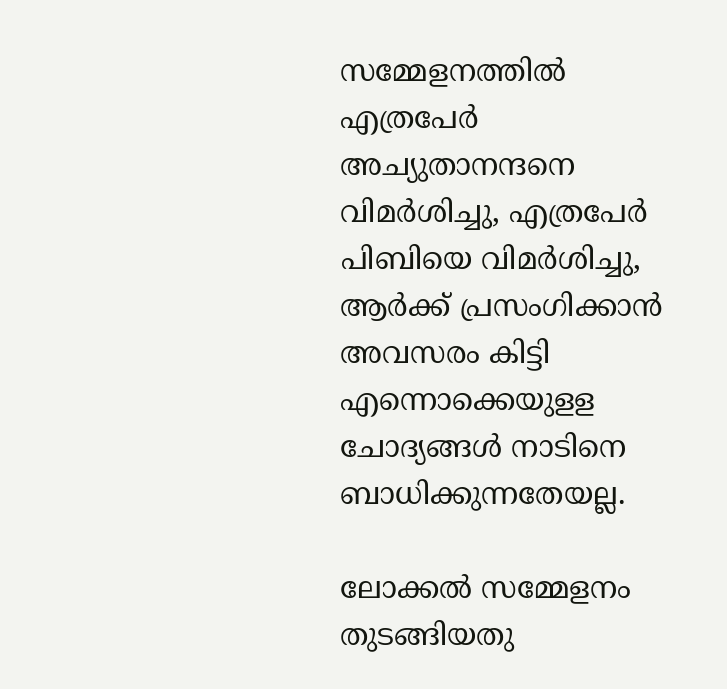സമ്മേളനത്തില്‍ എത്രപേര്‍ അച്യുതാനന്ദനെ വിമര്‍ശിച്ചു, എത്രപേര്‍ പിബിയെ വിമര്‍ശിച്ചു, ആര്‍ക്ക് പ്രസംഗിക്കാന്‍ അവസരം കിട്ടി എന്നൊക്കെയുളള ചോദ്യങ്ങള്‍ നാടിനെ ബാധിക്കുന്നതേയല്ല.

ലോക്കല്‍ സമ്മേളനം തുടങ്ങിയതു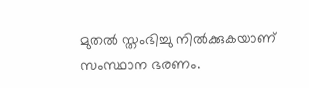മുതല്‍ സ്തംഭിച്ചു നില്‍ക്കുകയാണ് സംസ്ഥാന ഭരണം.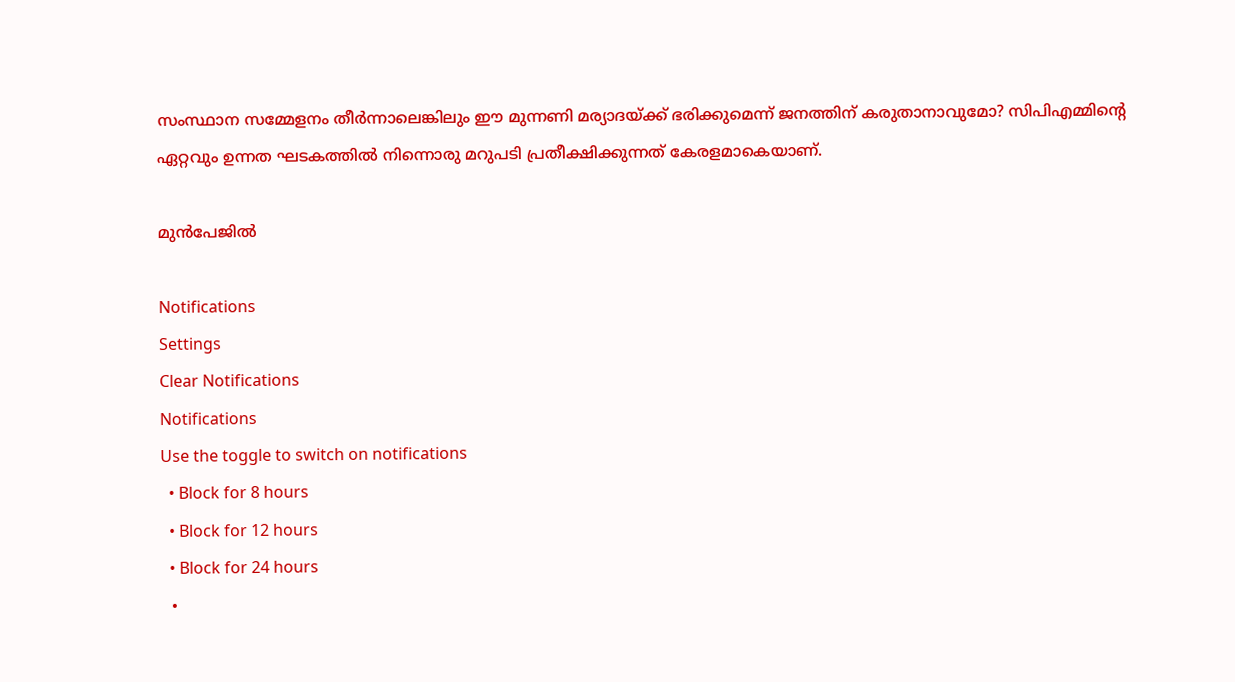സംസ്ഥാന സമ്മേളനം തീര്‍ന്നാലെങ്കിലും ഈ മുന്നണി മര്യാദയ്ക്ക് ഭരിക്കുമെന്ന് ജനത്തിന് കരുതാനാവുമോ? സിപിഎമ്മിന്റെ ഏറ്റവും ഉന്നത ഘടകത്തില്‍ നിന്നൊരു മറുപടി പ്രതീക്ഷിക്കുന്നത് കേരളമാകെയാണ്.

മുന്‍പേജില്‍

Notifications
Settings
Clear Notifications
Notifications
Use the toggle to switch on notifications
  • Block for 8 hours
  • Block for 12 hours
  • Block for 24 hours
  •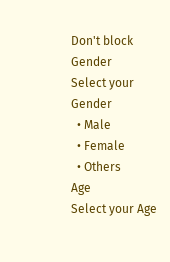Don't block
Gender
Select your Gender
  • Male
  • Female
  • Others
Age
Select your Age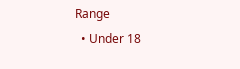Range
  • Under 18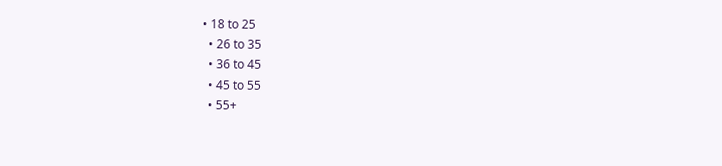• 18 to 25
  • 26 to 35
  • 36 to 45
  • 45 to 55
  • 55+